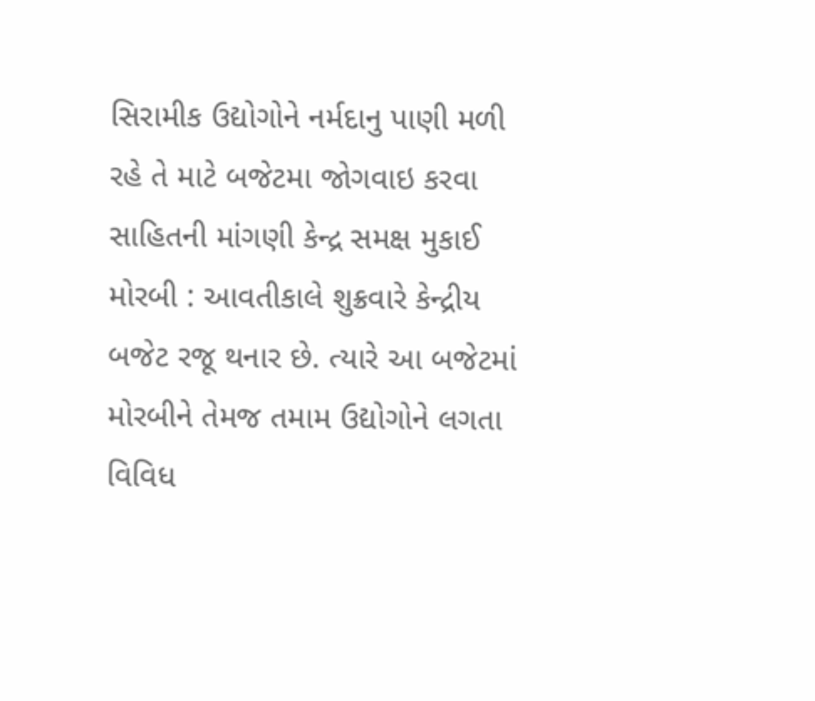સિરામીક ઉદ્યોગોને નર્મદાનુ પાણી મળી રહે તે માટે બજેટમા જોગવાઇ કરવા સાહિતની માંગણી કેન્દ્ર સમક્ષ મુકાઈ મોરબી : આવતીકાલે શુક્રવારે કેન્દ્રીય બજેટ રજૂ થનાર છે. ત્યારે આ બજેટમાં મોરબીને તેમજ તમામ ઉદ્યોગોને લગતા વિવિધ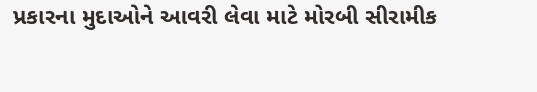પ્રકારના મુદાઓને આવરી લેવા માટે મોરબી સીરામીક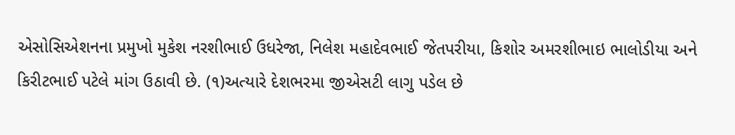એસોસિએશનના પ્રમુખો મુકેશ નરશીભાઈ ઉધરેજા, નિલેશ મહાદેવભાઈ જેતપરીયા, કિશોર અમરશીભાઇ ભાલોડીયા અને કિરીટભાઈ પટેલે માંગ ઉઠાવી છે. (૧)અત્યારે દેશભરમા જીએસટી લાગુ પડેલ છે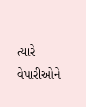ત્યારે વેપારીઓને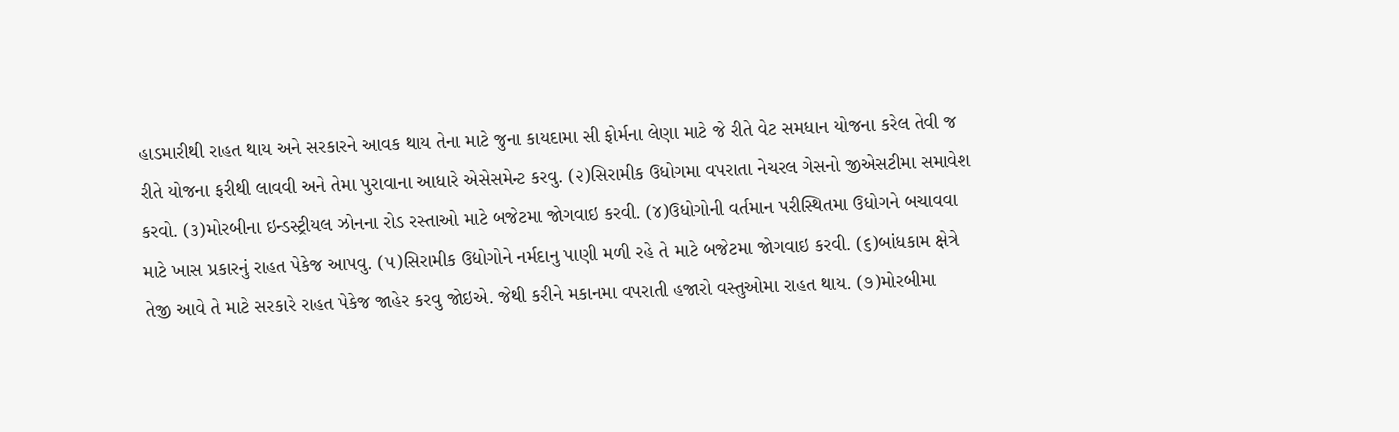હાડમારીથી રાહત થાય અને સરકારને આવક થાય તેના માટે જુના કાયદામા સી ફોર્મના લેણા માટે જે રીતે વેટ સમધાન યોજના કરેલ તેવી જ રીતે યોજના ફરીથી લાવવી અને તેમા પુરાવાના આધારે એસેસમેન્ટ કરવુ. (૨)સિરામીક ઉધોગમા વપરાતા નેચરલ ગેસનો જીએસટીમા સમાવેશ કરવો. (૩)મોરબીના ઇન્ડસ્ટ્રીયલ ઝોનના રોડ રસ્તાઓ માટે બજેટમા જોગવાઇ કરવી. (૪)ઉધોગોની વર્તમાન પરીસ્થિતમા ઉધોગને બચાવવા માટે ખાસ પ્રકારનું રાહત પેકેજ આપવુ. (૫)સિરામીક ઉદ્યોગોને નર્મદાનુ પાણી મળી રહે તે માટે બજેટમા જોગવાઇ કરવી. (૬)બાંધકામ ક્ષેત્રે તેજી આવે તે માટે સરકારે રાહત પેકેજ જાહેર કરવુ જોઇએ. જેથી કરીને મકાનમા વપરાતી હજારો વસ્તુઓમા રાહત થાય. (૭)મોરબીમા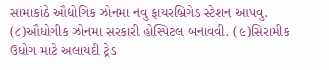સામાકાંઠે ઔદ્યોગિક ઝોનમા નવુ ફાયરબ્રિગેડ સ્ટેશન આપવુ. (૮)ઔધોગીક ઝોનમા સરકારી હોસ્પિટલ બનાવવી. (૯)સિરામીક ઉધોગ માટે અલાયદી ટ્રેડ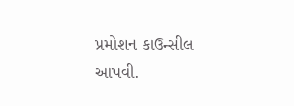પ્રમોશન કાઉન્સીલ આપવી.